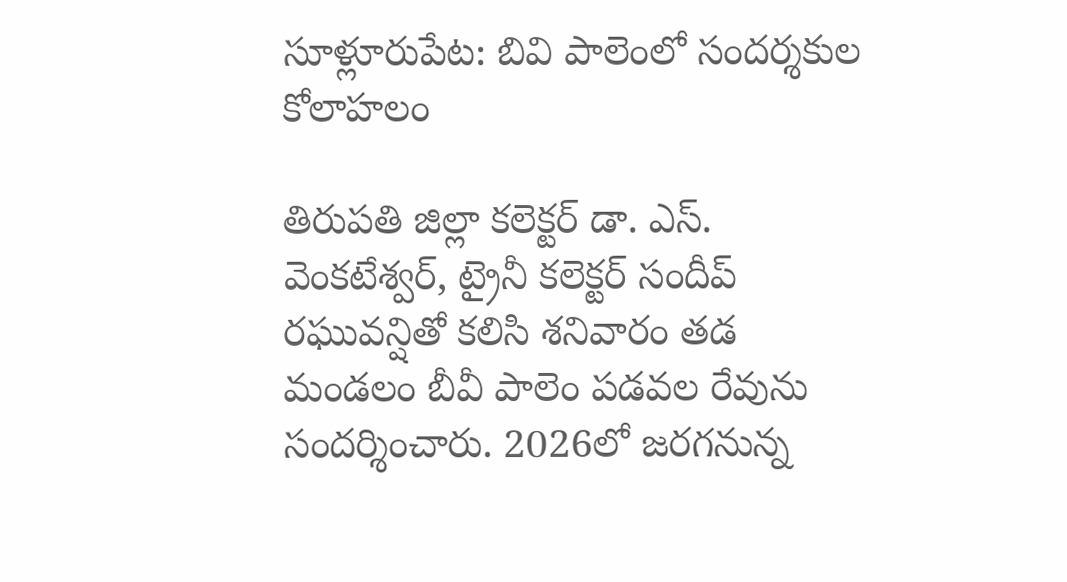సూళ్లూరుపేట: బివి పాలెంలో సందర్శకుల కోలాహలం

తిరుపతి జిల్లా కలెక్టర్ డా. ఎస్. వెంకటేశ్వర్, ట్రైనీ కలెక్టర్ సందీప్ రఘువన్షితో కలిసి శనివారం తడ మండలం బీవీ పాలెం పడవల రేవును సందర్శించారు. 2026లో జరగనున్న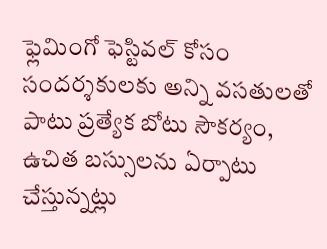ఫ్లెమింగో ఫెస్టివల్ కోసం సందర్శకులకు అన్ని వసతులతో పాటు ప్రత్యేక బోటు సౌకర్యం, ఉచిత బస్సులను ఏర్పాటు చేస్తున్నట్లు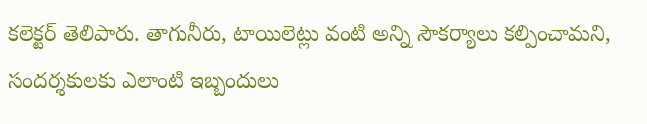కలెక్టర్ తెలిపారు. తాగునీరు, టాయిలెట్లు వంటి అన్ని సౌకర్యాలు కల్పించామని, సందర్శకులకు ఎలాంటి ఇబ్బందులు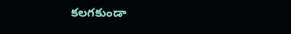కలగకుండా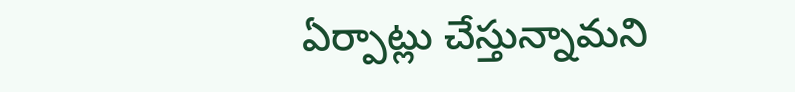ఏర్పాట్లు చేస్తున్నామని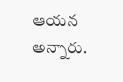ఆయన అన్నారు.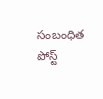సంబంధిత పోస్ట్